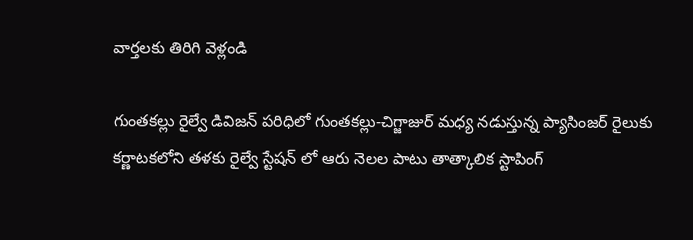వార్తలకు తిరిగి వెళ్లండి

గుంతకల్లు రైల్వే డివిజన్ పరిధిలో గుంతకల్లు-చిగ్జాజుర్ మధ్య నడుస్తున్న ప్యాసింజర్ రైలుకు కర్ణాటకలోని తళకు రైల్వే స్టేషన్ లో ఆరు నెలల పాటు తాత్కాలిక స్టాపింగ్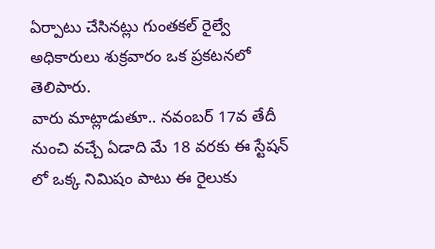ఏర్పాటు చేసినట్లు గుంతకల్ రైల్వే అధికారులు శుక్రవారం ఒక ప్రకటనలో తెలిపారు.
వారు మాట్లాడుతూ.. నవంబర్ 17వ తేదీ నుంచి వచ్చే ఏడాది మే 18 వరకు ఈ స్టేషన్ లో ఒక్క నిమిషం పాటు ఈ రైలుకు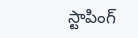స్టాపింగ్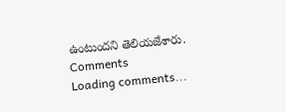ఉంటుందని తెలియజేశారు.
Comments
Loading comments...